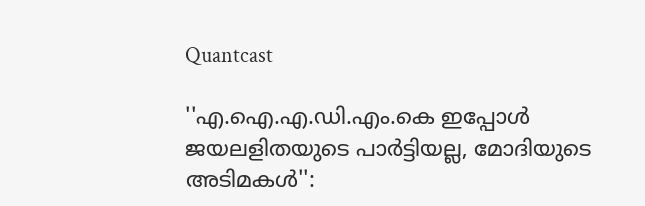Quantcast

''എ.ഐ.എ.ഡി.എം.കെ ഇപ്പോള്‍ ജയലളിതയുടെ പാര്‍ട്ടിയല്ല, മോദിയുടെ അടിമകള്‍'':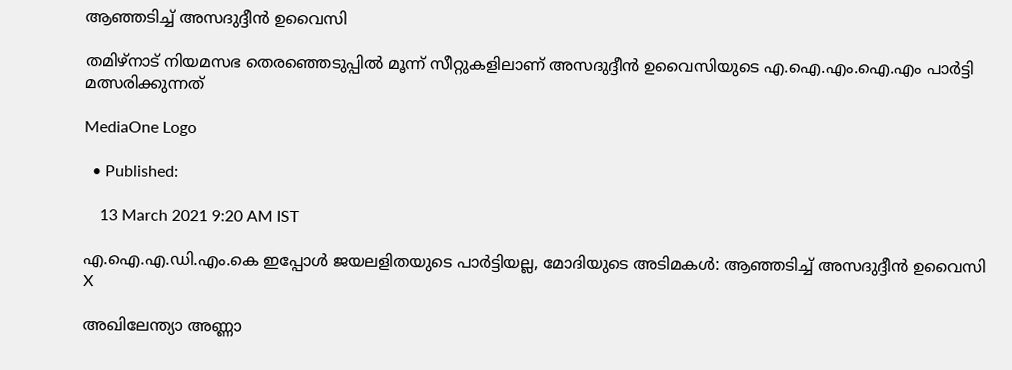ആഞ്ഞടിച്ച് അസദുദ്ദീൻ ഉവൈസി

തമിഴ്നാട് നിയമസഭ തെരഞ്ഞെടുപ്പില്‍ മൂന്ന് സീറ്റുകളിലാണ് അസദുദ്ദീൻ ഉവൈസിയുടെ എ.ഐ.എം.ഐ.എം പാര്‍ട്ടി മത്സരിക്കുന്നത്

MediaOne Logo

  • Published:

    13 March 2021 9:20 AM IST

എ.ഐ.എ.ഡി.എം.കെ ഇപ്പോള്‍ ജയലളിതയുടെ പാര്‍ട്ടിയല്ല, മോദിയുടെ അടിമകള്‍: ആഞ്ഞടിച്ച് അസദുദ്ദീൻ ഉവൈസി
X

അഖിലേന്ത്യാ അണ്ണാ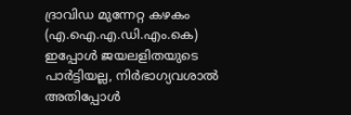ദ്രാവിഡ മുന്നേറ്റ കഴകം (എ.ഐ.എ.ഡി.എം.കെ) ഇപ്പോൾ ജയലളിതയുടെ പാർട്ടിയല്ല, നിർഭാഗ്യവശാൽ അതിപ്പോള്‍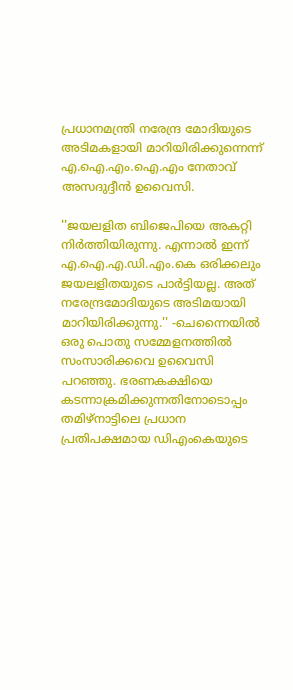പ്രധാനമന്ത്രി നരേന്ദ്ര മോദിയുടെ അടിമകളായി മാറിയിരിക്കുന്നെന്ന് എ.ഐ.എം.ഐ.എം നേതാവ് അസദുദ്ദീൻ ഉവൈസി.

''ജയലളിത ബിജെപിയെ അകറ്റി നിര്‍ത്തിയിരുന്നു. എന്നാല്‍ ഇന്ന് എ.ഐ.എ.ഡി.എം.കെ ഒരിക്കലും ജയലളിതയുടെ പാര്‍ട്ടിയല്ല. അത് നരേന്ദ്രമോദിയുടെ അടിമയായി മാറിയിരിക്കുന്നു.'' -ചെന്നൈയില്‍ ഒരു പൊതു സമ്മേളനത്തില്‍ സംസാരിക്കവെ ഉവൈസി പറഞ്ഞു. ഭരണകക്ഷിയെ കടന്നാക്രമിക്കുന്നതിനോടൊപ്പം തമിഴ്നാട്ടിലെ പ്രധാന പ്രതിപക്ഷമായ ഡിഎംകെയുടെ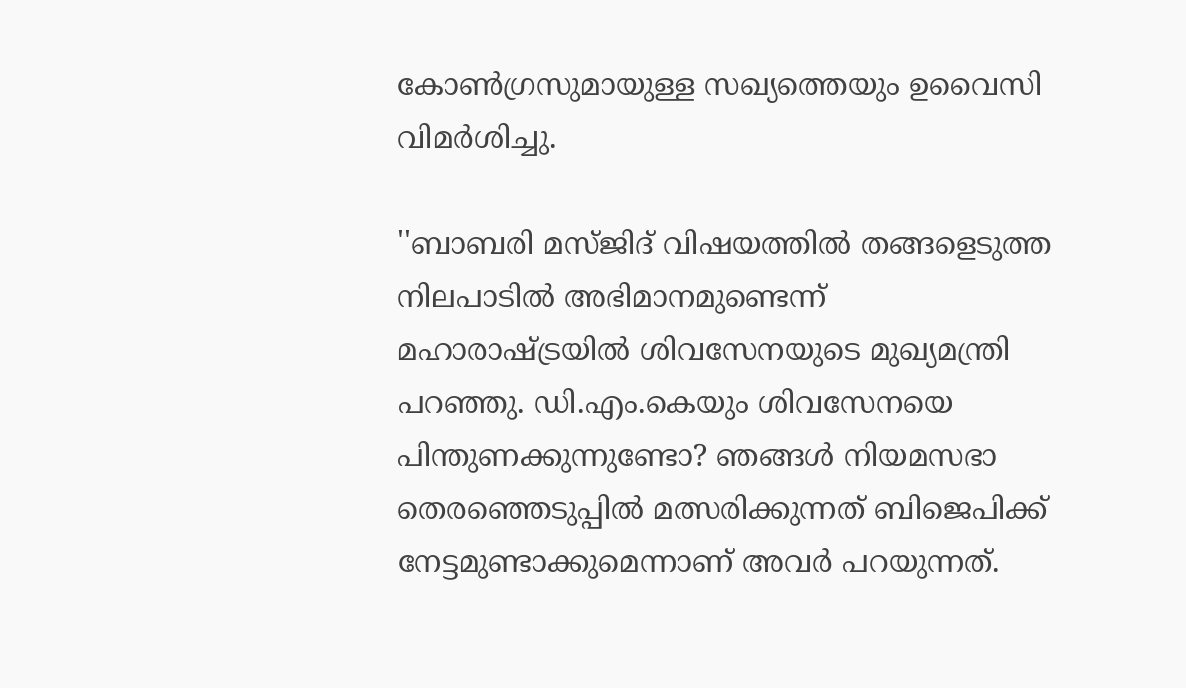കോണ്‍ഗ്രസുമായുള്ള സഖ്യത്തെയും ഉവൈസി വിമര്‍ശിച്ചു.

''ബാബരി മസ്ജിദ് വിഷയത്തില്‍ തങ്ങളെടുത്ത നിലപാടില്‍ അഭിമാനമുണ്ടെന്ന് മഹാരാഷ്ട്രയില്‍ ശിവസേനയുടെ മുഖ്യമന്ത്രി പറഞ്ഞു. ഡി.എം.കെയും ശിവസേനയെ പിന്തുണക്കുന്നുണ്ടോ? ഞങ്ങൾ നിയമസഭാ തെരഞ്ഞെടുപ്പിൽ മത്സരിക്കുന്നത് ബിജെപിക്ക് നേട്ടമുണ്ടാക്കുമെന്നാണ് അവര്‍ പറയുന്നത്.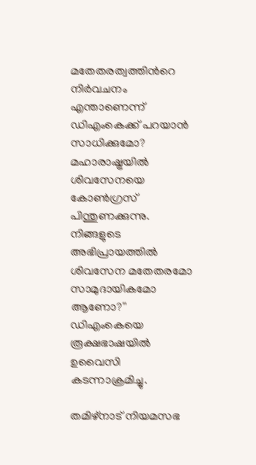മതേതരത്വത്തിന്‍റെ നിർവചനം എന്താണെന്ന് ഡിഎംകെക്ക് പറയാന്‍ സാധിക്കുമോ? മഹാരാഷ്ട്രയിൽ ശിവസേനയെ കോൺഗ്രസ് പിന്തുണക്കുന്നു. നിങ്ങളുടെ അഭിപ്രായത്തിൽ ശിവസേന മതേതരമോ സാമുദായികമോ ആണോ?'' ഡിഎംകെയെ രൂക്ഷഭാഷയില്‍ ഉവൈസി കടന്നാക്രമിച്ചു.

തമിഴ്നാട് നിയമസഭ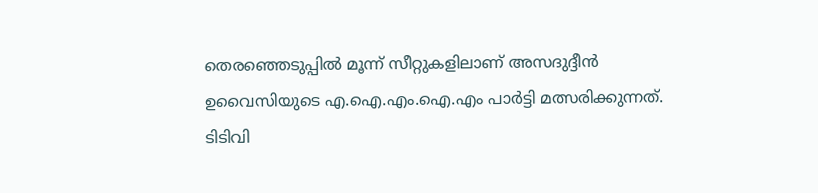തെരഞ്ഞെടുപ്പില്‍ മൂന്ന് സീറ്റുകളിലാണ് അസദുദ്ദീൻ ഉവൈസിയുടെ എ.ഐ.എം.ഐ.എം പാര്‍ട്ടി മത്സരിക്കുന്നത്. ടിടിവി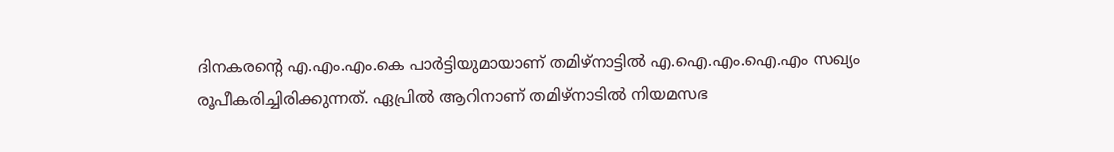ദിനകരന്‍റെ എ.എം.എം.കെ പാര്‍ട്ടിയുമായാണ് തമിഴ്നാട്ടില്‍ എ.ഐ.എം.ഐ.എം സഖ്യം രൂപീകരിച്ചിരിക്കുന്നത്. ഏപ്രില്‍ ആറിനാണ് തമിഴ്നാടില്‍ നിയമസഭ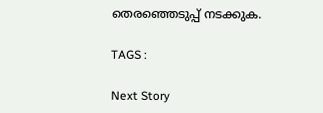തെരഞ്ഞെടുപ്പ് നടക്കുക.

TAGS :

Next Story